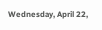Wednesday, April 22,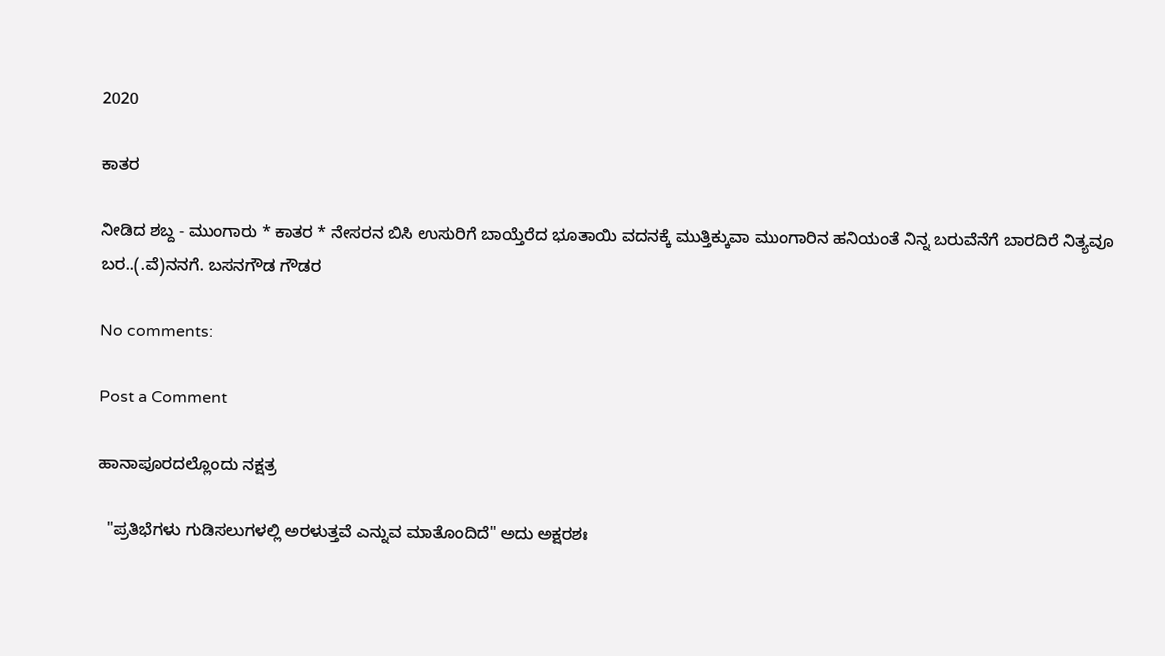2020

ಕಾತರ

ನೀಡಿದ ಶಬ್ದ - ಮುಂಗಾರು * ಕಾತರ * ನೇಸರನ ಬಿಸಿ ಉಸುರಿಗೆ ಬಾಯ್ತೆರೆದ ಭೂತಾಯಿ ವದನಕ್ಕೆ ಮುತ್ತಿಕ್ಕುವಾ ಮುಂಗಾರಿನ ಹನಿಯಂತೆ ನಿನ್ನ ಬರುವೆನೆಗೆ ಬಾರದಿರೆ ನಿತ್ಯವೂ ಬರ..(.ವೆ)ನನಗೆ. ಬಸನಗೌಡ ಗೌಡರ

No comments:

Post a Comment

ಹಾನಾಪೂರದಲ್ಲೊಂದು ನಕ್ಷತ್ರ

  "ಪ್ರತಿಭೆಗಳು ಗುಡಿಸಲುಗಳಲ್ಲಿ ಅರಳುತ್ತವೆ ಎನ್ನುವ ಮಾತೊಂದಿದೆ" ಅದು ಅಕ್ಷರಶಃ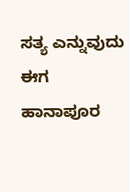ಸತ್ಯ ಎನ್ನುವುದು ಈಗ  ಹಾನಾಪೂರ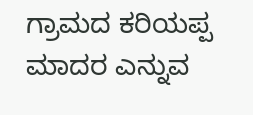ಗ್ರಾಮದ ಕರಿಯಪ್ಪ ಮಾದರ ಎನ್ನುವ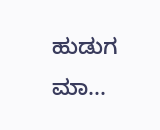ಹುಡುಗ ಮಾ...